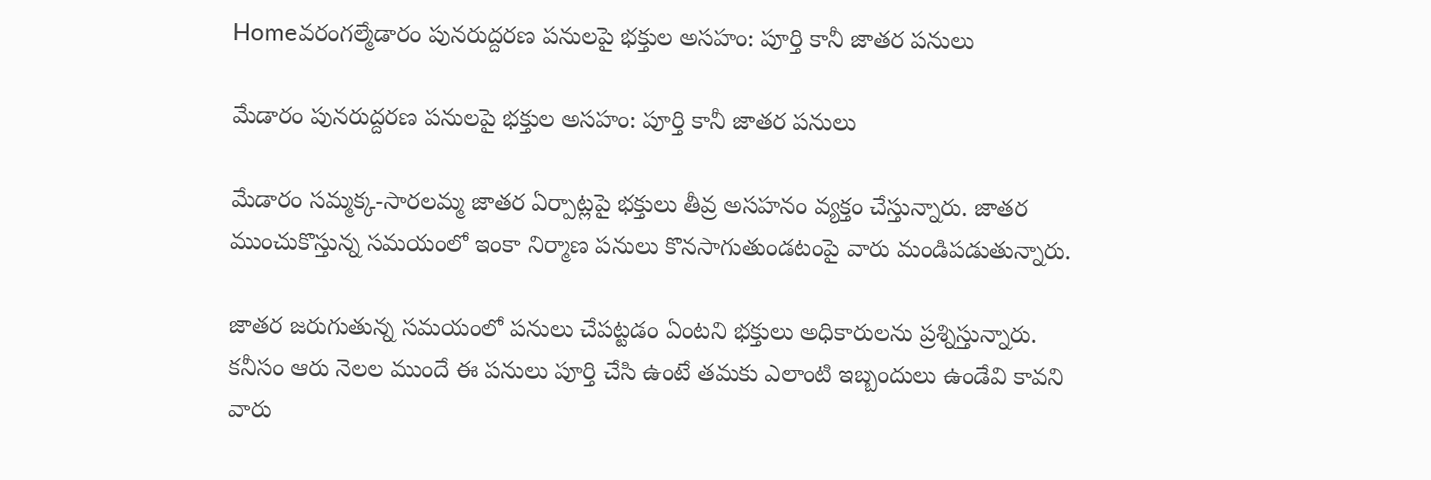Homeవరంగల్మేడారం పునరుద్దరణ పనులపై భక్తుల అసహం: పూర్తి కానీ జాతర పనులు

మేడారం పునరుద్దరణ పనులపై భక్తుల అసహం: పూర్తి కానీ జాతర పనులు

మేడారం సమ్మక్క-సారలమ్మ జాతర ఏర్పాట్లపై భక్తులు తీవ్ర అసహనం వ్యక్తం చేస్తున్నారు. జాతర ముంచుకొస్తున్న సమయంలో ఇంకా నిర్మాణ పనులు కొనసాగుతుండటంపై వారు మండిపడుతున్నారు.

జాతర జరుగుతున్న సమయంలో పనులు చేపట్టడం ఏంటని భక్తులు అధికారులను ప్రశ్నిస్తున్నారు. కనీసం ఆరు నెలల ముందే ఈ పనులు పూర్తి చేసి ఉంటే తమకు ఎలాంటి ఇబ్బందులు ఉండేవి కావని వారు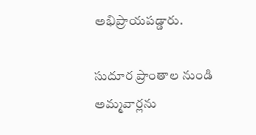అభిప్రాయపడ్డారు.

సుదూర ప్రాంతాల నుండి అమ్మవార్లను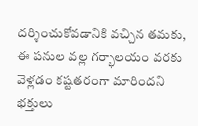దర్శించుకోవడానికి వచ్చిన తమకు, ఈ పనుల వల్ల గర్భాలయం వరకు వెళ్లడం కష్టతరంగా మారిందని భక్తులు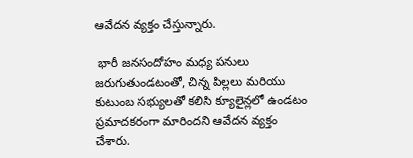ఆవేదన వ్యక్తం చేస్తున్నారు.

 భారీ జనసందోహం మధ్య పనులు జరుగుతుండటంతో, చిన్న పిల్లలు మరియు కుటుంబ సభ్యులతో కలిసి క్యూలైన్లలో ఉండటం ప్రమాదకరంగా మారిందని ఆవేదన వ్యక్తం చేశారు.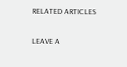RELATED ARTICLES

LEAVE A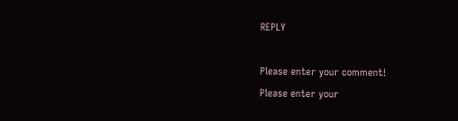REPLY

Please enter your comment!
Please enter your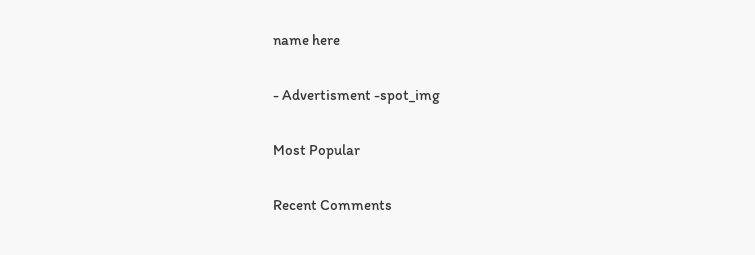name here

- Advertisment -spot_img

Most Popular

Recent Comments